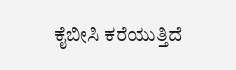ಕೈಬೀಸಿ ಕರೆಯುತ್ತಿದೆ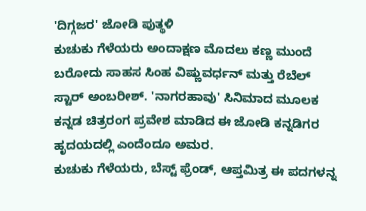'ದಿಗ್ಗಜರ' ಜೋಡಿ ಪುತ್ಥಳಿ
ಕುಚುಕು ಗೆಳೆಯರು ಅಂದಾಕ್ಷಣ ಮೊದಲು ಕಣ್ಣ ಮುಂದೆ ಬರೋದು ಸಾಹಸ ಸಿಂಹ ವಿಷ್ಣುವರ್ಧನ್ ಮತ್ತು ರೆಬೆಲ್ ಸ್ಟಾರ್ ಅಂಬರೀಶ್. 'ನಾಗರಹಾವು' ಸಿನಿಮಾದ ಮೂಲಕ ಕನ್ನಡ ಚಿತ್ರರಂಗ ಪ್ರವೇಶ ಮಾಡಿದ ಈ ಜೋಡಿ ಕನ್ನಡಿಗರ ಹೃದಯದಲ್ಲಿ ಎಂದೆಂದೂ ಅಮರ.
ಕುಚುಕು ಗೆಳೆಯರು, ಬೆಸ್ಟ್ ಫ್ರೆಂಡ್, ಆಪ್ತಮಿತ್ರ ಈ ಪದಗಳನ್ನ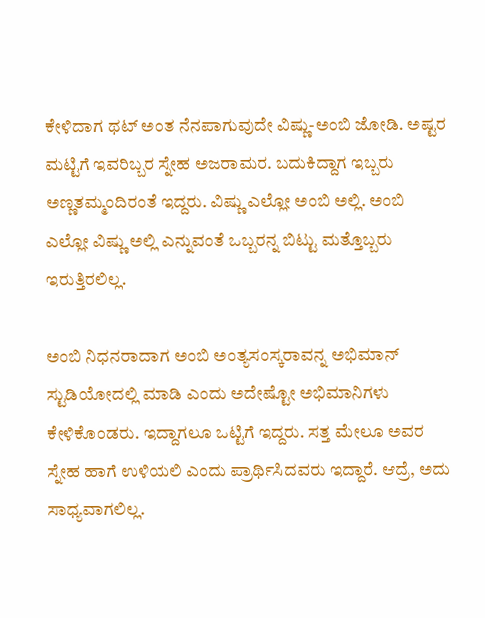ಕೇಳಿದಾಗ ಥಟ್ ಅಂತ ನೆನಪಾಗುವುದೇ ವಿಷ್ಣು-ಅಂಬಿ ಜೋಡಿ. ಅಷ್ಟರ ಮಟ್ಟಿಗೆ ಇವರಿಬ್ಬರ ಸ್ನೇಹ ಅಜರಾಮರ. ಬದುಕಿದ್ದಾಗ ಇಬ್ಬರು ಅಣ್ಣತಮ್ಮಂದಿರಂತೆ ಇದ್ದರು. ವಿಷ್ಣು ಎಲ್ಲೋ ಅಂಬಿ ಅಲ್ಲಿ. ಅಂಬಿ ಎಲ್ಲೋ ವಿಷ್ಣು ಅಲ್ಲಿ ಎನ್ನುವಂತೆ ಒಬ್ಬರನ್ನ ಬಿಟ್ಟು ಮತ್ತೊಬ್ಬರು ಇರುತ್ತಿರಲಿಲ್ಲ.

ಅಂಬಿ ನಿಧನರಾದಾಗ ಅಂಬಿ ಅಂತ್ಯಸಂಸ್ಕರಾವನ್ನ ಅಭಿಮಾನ್ ಸ್ಟುಡಿಯೋದಲ್ಲಿ ಮಾಡಿ ಎಂದು ಅದೇಷ್ಟೋ ಅಭಿಮಾನಿಗಳು ಕೇಳಿಕೊಂಡರು. ಇದ್ದಾಗಲೂ ಒಟ್ಟಿಗೆ ಇದ್ದರು. ಸತ್ತ ಮೇಲೂ ಅವರ ಸ್ನೇಹ ಹಾಗೆ ಉಳಿಯಲಿ ಎಂದು ಪ್ರಾರ್ಥಿಸಿದವರು ಇದ್ದಾರೆ. ಆದ್ರೆ, ಅದು ಸಾಧ್ಯವಾಗಲಿಲ್ಲ.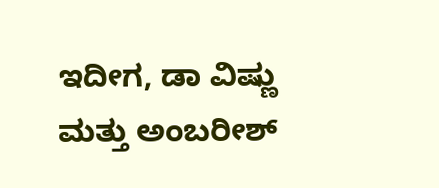ಇದೀಗ, ಡಾ ವಿಷ್ಣು ಮತ್ತು ಅಂಬರೀಶ್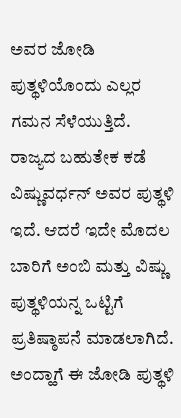ಅವರ ಜೋಡಿ ಪುತ್ಥಳಿಯೊಂದು ಎಲ್ಲರ ಗಮನ ಸೆಳೆಯುತ್ತಿದೆ. ರಾಜ್ಯದ ಬಹುತೇಕ ಕಡೆ ವಿಷ್ಣುವರ್ಧನ್ ಅವರ ಪುತ್ಥಳಿ ಇದೆ. ಆದರೆ ಇದೇ ಮೊದಲ ಬಾರಿಗೆ ಅಂಬಿ ಮತ್ತು ವಿಷ್ಣು ಪುತ್ಥಳಿಯನ್ನ ಒಟ್ಟಿಗೆ ಪ್ರತಿಷ್ಠಾಪನೆ ಮಾಡಲಾಗಿದೆ.
ಅಂದ್ಹಾಗೆ ಈ ಜೋಡಿ ಪುತ್ಥಳಿ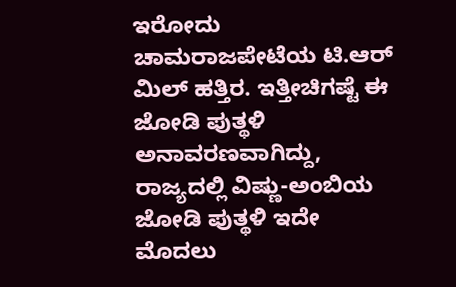ಇರೋದು ಚಾಮರಾಜಪೇಟೆಯ ಟಿ.ಆರ್ ಮಿಲ್ ಹತ್ತಿರ. ಇತ್ತೀಚಿಗಷ್ಟೆ ಈ ಜೋಡಿ ಪುತ್ಥಳಿ ಅನಾವರಣವಾಗಿದ್ದು, ರಾಜ್ಯದಲ್ಲಿ ವಿಷ್ಣು-ಅಂಬಿಯ ಜೋಡಿ ಪುತ್ಥಳಿ ಇದೇ ಮೊದಲು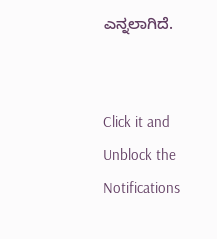ಎನ್ನಲಾಗಿದೆ.


Click it and Unblock the Notifications